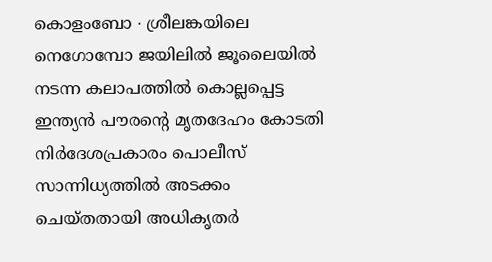കൊളംബോ ∙ ശ്രീലങ്കയിലെ നെഗോമ്പോ ജയിലിൽ ജൂലൈയിൽ നടന്ന കലാപത്തിൽ കൊല്ലപ്പെട്ട ഇന്ത്യൻ പൗരന്റെ മൃതദേഹം കോടതി നിർദേശപ്രകാരം പൊലീസ് സാന്നിധ്യത്തിൽ അടക്കം ചെയ്തതായി അധികൃതർ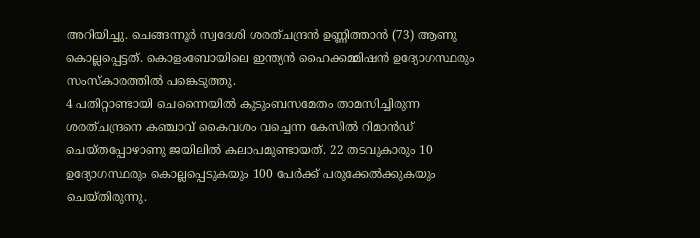അറിയിച്ചു. ചെങ്ങന്നൂർ സ്വദേശി ശരത്ചന്ദ്രൻ ഉണ്ണിത്താൻ (73) ആണു കൊല്ലപ്പെട്ടത്. കൊളംബോയിലെ ഇന്ത്യൻ ഹൈക്കമ്മിഷൻ ഉദ്യോഗസ്ഥരും സംസ്കാരത്തിൽ പങ്കെടുത്തു.
4 പതിറ്റാണ്ടായി ചെന്നൈയിൽ കുടുംബസമേതം താമസിച്ചിരുന്ന ശരത്ചന്ദ്രനെ കഞ്ചാവ് കൈവശം വച്ചെന്ന കേസിൽ റിമാൻഡ് ചെയ്തപ്പോഴാണു ജയിലിൽ കലാപമുണ്ടായത്. 22 തടവുകാരും 10 ഉദ്യോഗസ്ഥരും കൊല്ലപ്പെടുകയും 100 പേർക്ക് പരുക്കേൽക്കുകയും ചെയ്തിരുന്നു.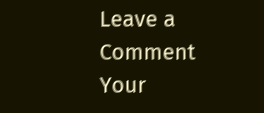Leave a Comment
Your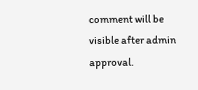comment will be visible after admin approval.